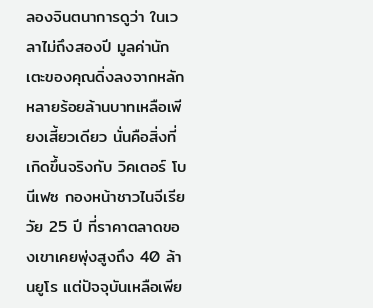ลองจินตนาการดูว่า ในเวลาไม่ถึงสองปี มูลค่านักเตะของคุณดิ่งลงจากหลักหลายร้อยล้านบาทเหลือเพียงเสี้ยวเดียว นั่นคือสิ่งที่เกิดขึ้นจริงกับ วิคเตอร์ โบนีเฟซ กองหน้าชาวไนจีเรียวัย 25 ปี ที่ราคาตลาดของเขาเคยพุ่งสูงถึง 40 ล้านยูโร แต่ปัจจุบันเหลือเพีย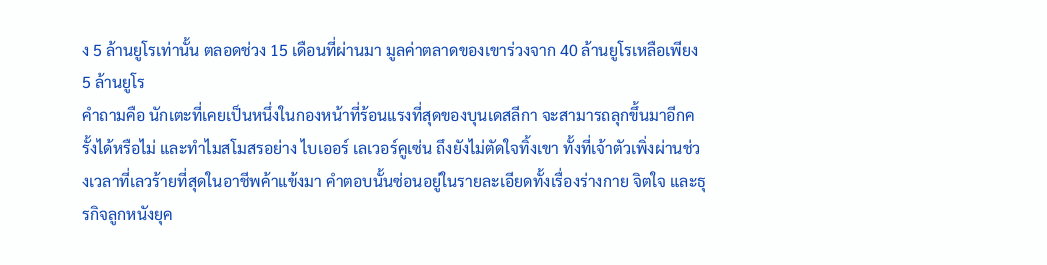ง 5 ล้านยูโรเท่านั้น ตลอดช่วง 15 เดือนที่ผ่านมา มูลค่าตลาดของเขาร่วงจาก 40 ล้านยูโรเหลือเพียง 5 ล้านยูโร
คำถามคือ นักเตะที่เคยเป็นหนึ่งในกองหน้าที่ร้อนแรงที่สุดของบุนเดสลีกา จะสามารถลุกขึ้นมาอีกครั้งได้หรือไม่ และทำไมสโมสรอย่าง ไบเออร์ เลเวอร์คูเซ่น ถึงยังไม่ตัดใจทิ้งเขา ทั้งที่เจ้าตัวเพิ่งผ่านช่วงเวลาที่เลวร้ายที่สุดในอาชีพค้าแข้งมา คำตอบนั้นซ่อนอยู่ในรายละเอียดทั้งเรื่องร่างกาย จิตใจ และธุรกิจลูกหนังยุค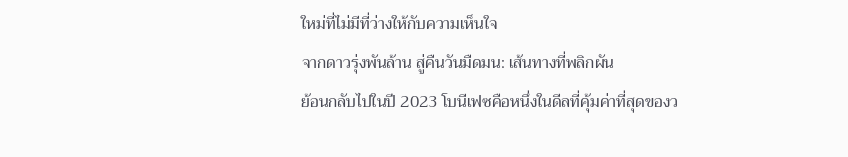ใหม่ที่ไม่มีที่ว่างให้กับความเห็นใจ
จากดาวรุ่งพันล้าน สู่คืนวันมืดมน: เส้นทางที่พลิกผัน
ย้อนกลับไปในปี 2023 โบนีเฟซคือหนึ่งในดีลที่คุ้มค่าที่สุดของว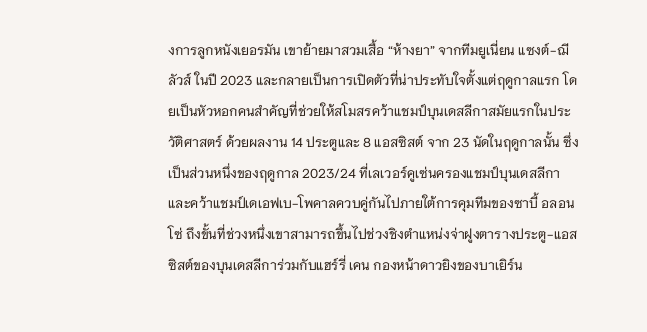งการลูกหนังเยอรมัน เขาย้ายมาสวมเสื้อ “ห้างยา” จากทีมยูเนี่ยน แซงต์-ฌีลัวส์ ในปี 2023 และกลายเป็นการเปิดตัวที่น่าประทับใจตั้งแต่ฤดูกาลแรก โดยเป็นหัวหอกคนสำคัญที่ช่วยให้สโมสรคว้าแชมป์บุนเดสลีกาสมัยแรกในประวัติศาสตร์ ด้วยผลงาน 14 ประตูและ 8 แอสซิสต์ จาก 23 นัดในฤดูกาลนั้น ซึ่งเป็นส่วนหนึ่งของฤดูกาล 2023/24 ที่เลเวอร์คูเซ่นครองแชมป์บุนเดสลีกาและคว้าแชมป์เดเอฟเบ-โพคาลควบคู่กันไปภายใต้การคุมทีมของซาบี้ อลอนโซ่ ถึงขั้นที่ช่วงหนึ่งเขาสามารถขึ้นไปช่วงชิงตำแหน่งจ่าฝูงตารางประตู-แอสซิสต์ของบุนเดสลีการ่วมกับแฮร์รี่ เคน กองหน้าดาวยิงของบาเยิร์น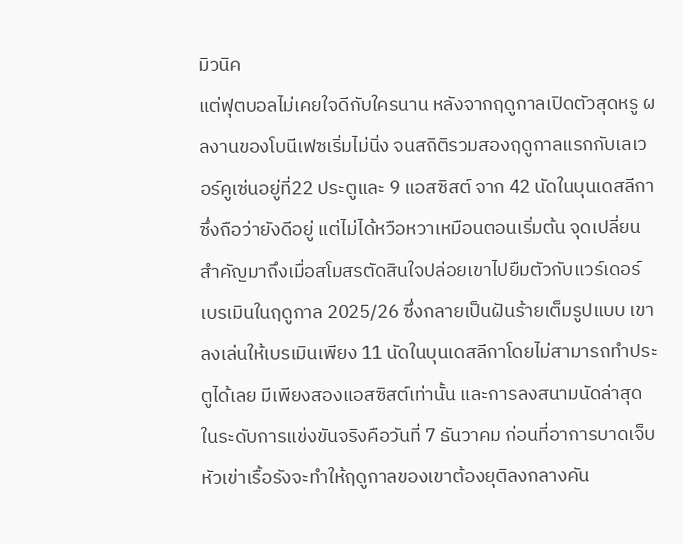มิวนิค
แต่ฟุตบอลไม่เคยใจดีกับใครนาน หลังจากฤดูกาลเปิดตัวสุดหรู ผลงานของโบนีเฟซเริ่มไม่นิ่ง จนสถิติรวมสองฤดูกาลแรกกับเลเวอร์คูเซ่นอยู่ที่22 ประตูและ 9 แอสซิสต์ จาก 42 นัดในบุนเดสลีกา ซึ่งถือว่ายังดีอยู่ แต่ไม่ได้หวือหวาเหมือนตอนเริ่มต้น จุดเปลี่ยนสำคัญมาถึงเมื่อสโมสรตัดสินใจปล่อยเขาไปยืมตัวกับแวร์เดอร์ เบรเมินในฤดูกาล 2025/26 ซึ่งกลายเป็นฝันร้ายเต็มรูปแบบ เขาลงเล่นให้เบรเมินเพียง 11 นัดในบุนเดสลีกาโดยไม่สามารถทำประตูได้เลย มีเพียงสองแอสซิสต์เท่านั้น และการลงสนามนัดล่าสุดในระดับการแข่งขันจริงคือวันที่ 7 ธันวาคม ก่อนที่อาการบาดเจ็บหัวเข่าเรื้อรังจะทำให้ฤดูกาลของเขาต้องยุติลงกลางคัน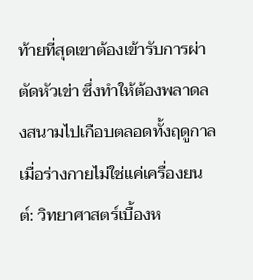ท้ายที่สุดเขาต้องเข้ารับการผ่าตัดหัวเข่า ซึ่งทำให้ต้องพลาดลงสนามไปเกือบตลอดทั้งฤดูกาล
เมื่อร่างกายไม่ใช่แค่เครื่องยนต์: วิทยาศาสตร์เบื้องห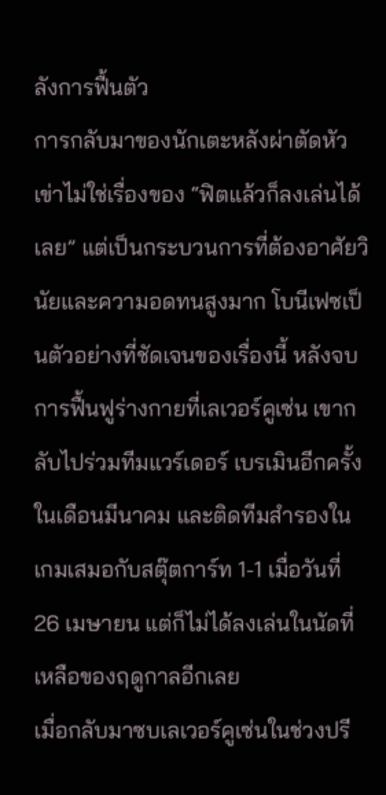ลังการฟื้นตัว
การกลับมาของนักเตะหลังผ่าตัดหัวเข่าไม่ใช่เรื่องของ “ฟิตแล้วก็ลงเล่นได้เลย” แต่เป็นกระบวนการที่ต้องอาศัยวินัยและความอดทนสูงมาก โบนีเฟซเป็นตัวอย่างที่ชัดเจนของเรื่องนี้ หลังจบการฟื้นฟูร่างกายที่เลเวอร์คูเซ่น เขากลับไปร่วมทีมแวร์เดอร์ เบรเมินอีกครั้งในเดือนมีนาคม และติดทีมสำรองในเกมเสมอกับสตุ๊ตการ์ท 1-1 เมื่อวันที่ 26 เมษายน แต่ก็ไม่ได้ลงเล่นในนัดที่เหลือของฤดูกาลอีกเลย
เมื่อกลับมาซบเลเวอร์คูเซ่นในช่วงปรี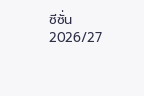ซีซั่น 2026/27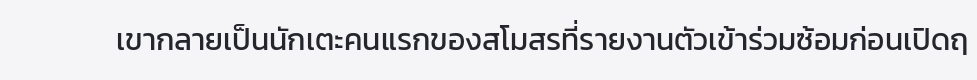เขากลายเป็นนักเตะคนแรกของสโมสรที่รายงานตัวเข้าร่วมซ้อมก่อนเปิดฤ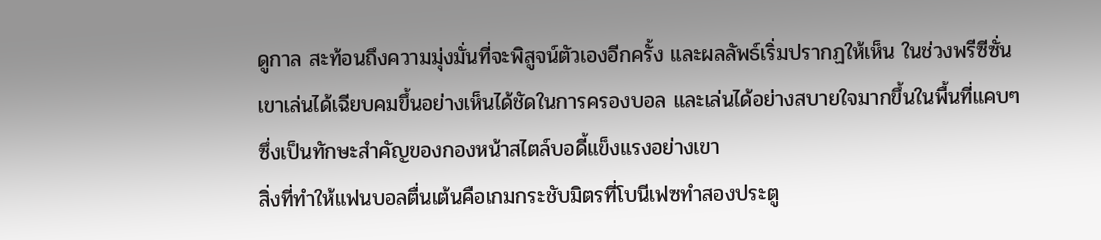ดูกาล สะท้อนถึงความมุ่งมั่นที่จะพิสูจน์ตัวเองอีกครั้ง และผลลัพธ์เริ่มปรากฏให้เห็น ในช่วงพรีซีซั่นเขาเล่นได้เฉียบคมขึ้นอย่างเห็นได้ชัดในการครองบอล และเล่นได้อย่างสบายใจมากขึ้นในพื้นที่แคบๆ ซึ่งเป็นทักษะสำคัญของกองหน้าสไตล์บอดี้แข็งแรงอย่างเขา
สิ่งที่ทำให้แฟนบอลตื่นเต้นคือเกมกระชับมิตรที่โบนีเฟซทำสองประตู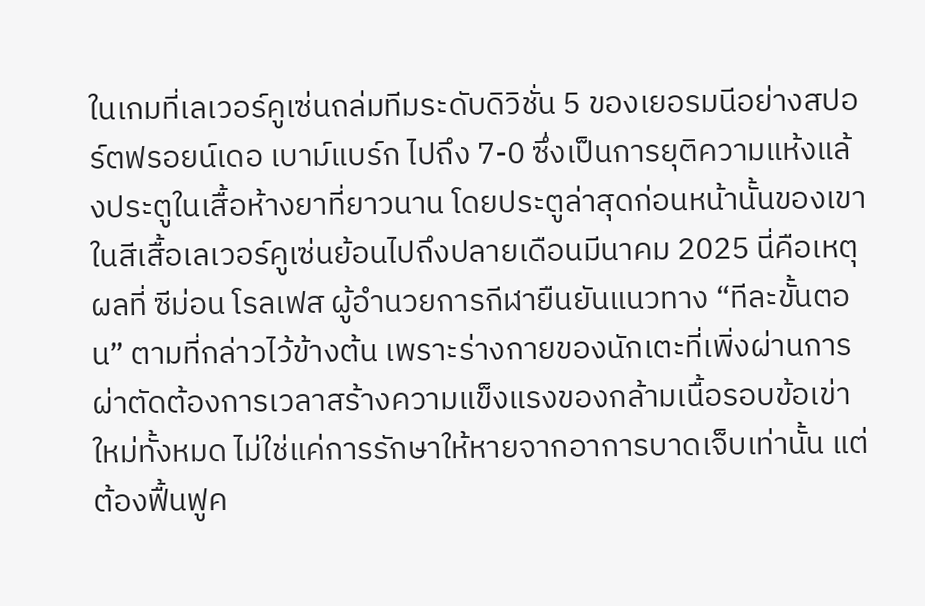ในเกมที่เลเวอร์คูเซ่นถล่มทีมระดับดิวิชั่น 5 ของเยอรมนีอย่างสปอร์ตฟรอยน์เดอ เบาม์แบร์ก ไปถึง 7-0 ซึ่งเป็นการยุติความแห้งแล้งประตูในเสื้อห้างยาที่ยาวนาน โดยประตูล่าสุดก่อนหน้านั้นของเขาในสีเสื้อเลเวอร์คูเซ่นย้อนไปถึงปลายเดือนมีนาคม 2025 นี่คือเหตุผลที่ ซีม่อน โรลเฟส ผู้อำนวยการกีฬายืนยันแนวทาง “ทีละขั้นตอน” ตามที่กล่าวไว้ข้างต้น เพราะร่างกายของนักเตะที่เพิ่งผ่านการผ่าตัดต้องการเวลาสร้างความแข็งแรงของกล้ามเนื้อรอบข้อเข่าใหม่ทั้งหมด ไม่ใช่แค่การรักษาให้หายจากอาการบาดเจ็บเท่านั้น แต่ต้องฟื้นฟูค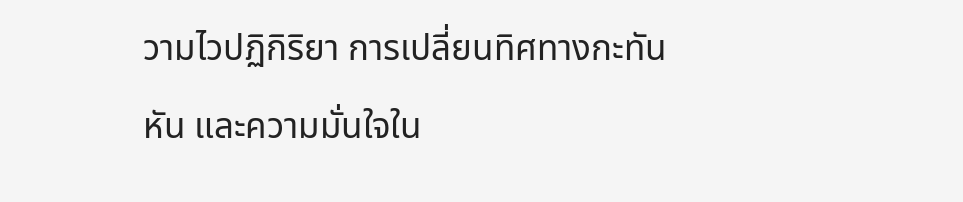วามไวปฏิกิริยา การเปลี่ยนทิศทางกะทันหัน และความมั่นใจใน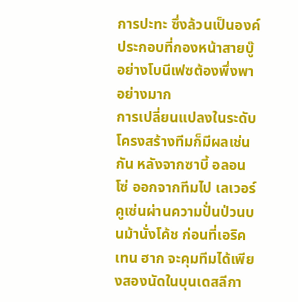การปะทะ ซึ่งล้วนเป็นองค์ประกอบที่กองหน้าสายบู๊อย่างโบนีเฟซต้องพึ่งพาอย่างมาก
การเปลี่ยนแปลงในระดับโครงสร้างทีมก็มีผลเช่นกัน หลังจากซาบี้ อลอนโซ่ ออกจากทีมไป เลเวอร์คูเซ่นผ่านความปั่นป่วนบนม้านั่งโค้ช ก่อนที่เอริค เทน ฮาก จะคุมทีมได้เพียงสองนัดในบุนเดสลีกา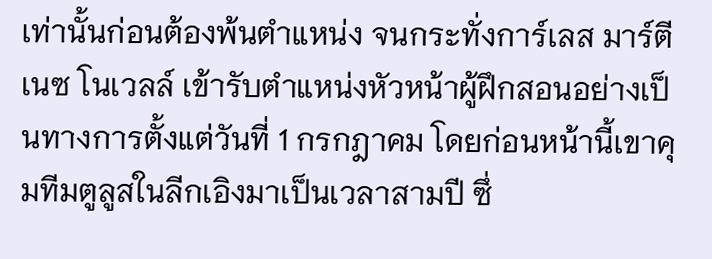เท่านั้นก่อนต้องพ้นตำแหน่ง จนกระทั่งการ์เลส มาร์ตีเนซ โนเวลล์ เข้ารับตำแหน่งหัวหน้าผู้ฝึกสอนอย่างเป็นทางการตั้งแต่วันที่ 1 กรกฎาคม โดยก่อนหน้านี้เขาคุมทีมตูลูสในลีกเอิงมาเป็นเวลาสามปี ซึ่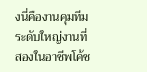งนี่คืองานคุมทีมระดับใหญ่งานที่สองในอาชีพโค้ช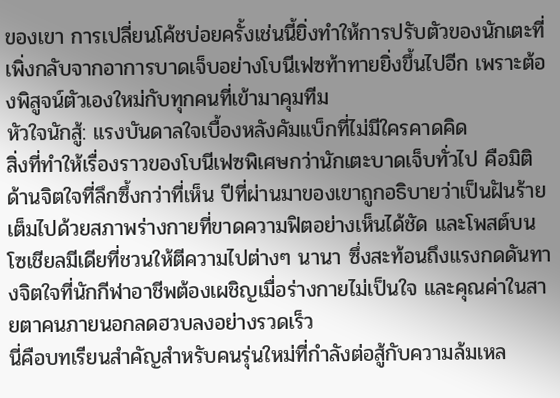ของเขา การเปลี่ยนโค้ชบ่อยครั้งเช่นนี้ยิ่งทำให้การปรับตัวของนักเตะที่เพิ่งกลับจากอาการบาดเจ็บอย่างโบนีเฟซท้าทายยิ่งขึ้นไปอีก เพราะต้องพิสูจน์ตัวเองใหม่กับทุกคนที่เข้ามาคุมทีม
หัวใจนักสู้: แรงบันดาลใจเบื้องหลังคัมแบ็กที่ไม่มีใครคาดคิด
สิ่งที่ทำให้เรื่องราวของโบนีเฟซพิเศษกว่านักเตะบาดเจ็บทั่วไป คือมิติด้านจิตใจที่ลึกซึ้งกว่าที่เห็น ปีที่ผ่านมาของเขาถูกอธิบายว่าเป็นฝันร้าย เต็มไปด้วยสภาพร่างกายที่ขาดความฟิตอย่างเห็นได้ชัด และโพสต์บนโซเชียลมีเดียที่ชวนให้ตีความไปต่างๆ นานา ซึ่งสะท้อนถึงแรงกดดันทางจิตใจที่นักกีฬาอาชีพต้องเผชิญเมื่อร่างกายไม่เป็นใจ และคุณค่าในสายตาคนภายนอกลดฮวบลงอย่างรวดเร็ว
นี่คือบทเรียนสำคัญสำหรับคนรุ่นใหม่ที่กำลังต่อสู้กับความล้มเหล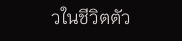วในชีวิตตัว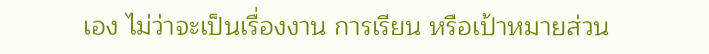เอง ไม่ว่าจะเป็นเรื่องงาน การเรียน หรือเป้าหมายส่วน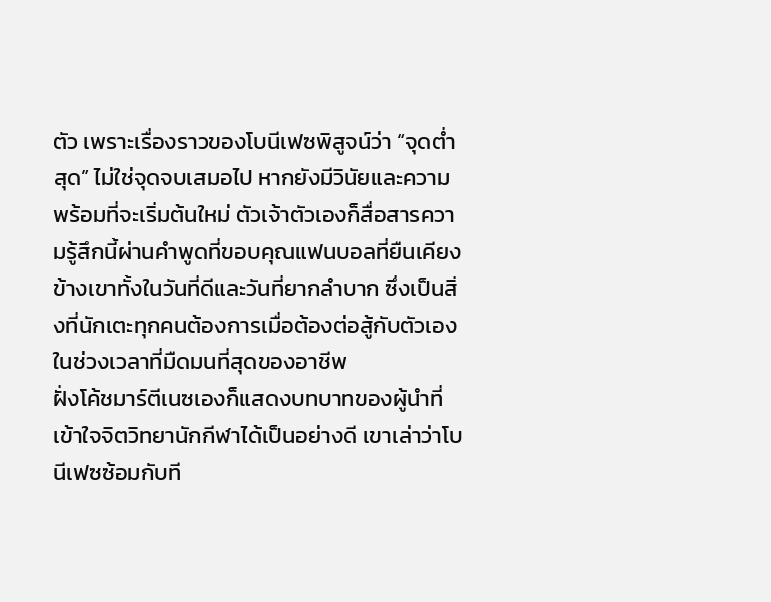ตัว เพราะเรื่องราวของโบนีเฟซพิสูจน์ว่า “จุดต่ำสุด” ไม่ใช่จุดจบเสมอไป หากยังมีวินัยและความพร้อมที่จะเริ่มต้นใหม่ ตัวเจ้าตัวเองก็สื่อสารความรู้สึกนี้ผ่านคำพูดที่ขอบคุณแฟนบอลที่ยืนเคียงข้างเขาทั้งในวันที่ดีและวันที่ยากลำบาก ซึ่งเป็นสิ่งที่นักเตะทุกคนต้องการเมื่อต้องต่อสู้กับตัวเองในช่วงเวลาที่มืดมนที่สุดของอาชีพ
ฝั่งโค้ชมาร์ตีเนซเองก็แสดงบทบาทของผู้นำที่เข้าใจจิตวิทยานักกีฬาได้เป็นอย่างดี เขาเล่าว่าโบนีเฟซซ้อมกับที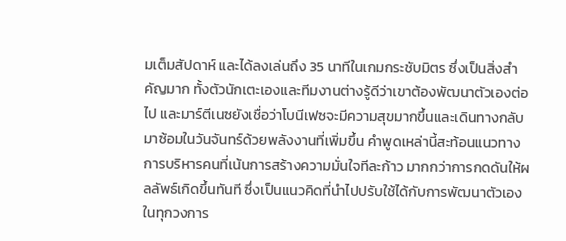มเต็มสัปดาห์ และได้ลงเล่นถึง 35 นาทีในเกมกระชับมิตร ซึ่งเป็นสิ่งสำคัญมาก ทั้งตัวนักเตะเองและทีมงานต่างรู้ดีว่าเขาต้องพัฒนาตัวเองต่อไป และมาร์ตีเนซยังเชื่อว่าโบนีเฟซจะมีความสุขมากขึ้นและเดินทางกลับมาซ้อมในวันจันทร์ด้วยพลังงานที่เพิ่มขึ้น คำพูดเหล่านี้สะท้อนแนวทางการบริหารคนที่เน้นการสร้างความมั่นใจทีละก้าว มากกว่าการกดดันให้ผลลัพธ์เกิดขึ้นทันที ซึ่งเป็นแนวคิดที่นำไปปรับใช้ได้กับการพัฒนาตัวเองในทุกวงการ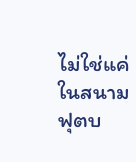ไม่ใช่แค่ในสนามฟุตบ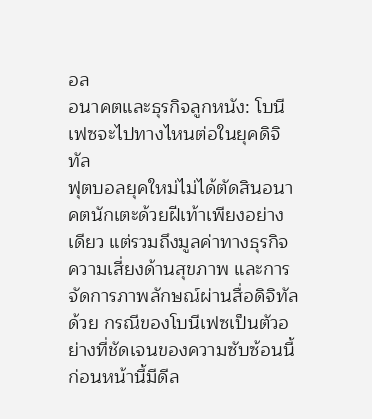อล
อนาคตและธุรกิจลูกหนัง: โบนีเฟซจะไปทางไหนต่อในยุคดิจิทัล
ฟุตบอลยุคใหม่ไม่ได้ตัดสินอนาคตนักเตะด้วยฝีเท้าเพียงอย่างเดียว แต่รวมถึงมูลค่าทางธุรกิจ ความเสี่ยงด้านสุขภาพ และการจัดการภาพลักษณ์ผ่านสื่อดิจิทัลด้วย กรณีของโบนีเฟซเป็นตัวอย่างที่ชัดเจนของความซับซ้อนนี้ ก่อนหน้านี้มีดีล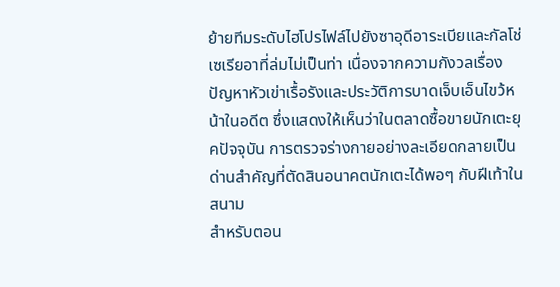ย้ายทีมระดับไฮโปรไฟล์ไปยังซาอุดีอาระเบียและกัลโช่ เซเรียอาที่ล่มไม่เป็นท่า เนื่องจากความกังวลเรื่องปัญหาหัวเข่าเรื้อรังและประวัติการบาดเจ็บเอ็นไขว้หน้าในอดีต ซึ่งแสดงให้เห็นว่าในตลาดซื้อขายนักเตะยุคปัจจุบัน การตรวจร่างกายอย่างละเอียดกลายเป็นด่านสำคัญที่ตัดสินอนาคตนักเตะได้พอๆ กับฝีเท้าในสนาม
สำหรับตอน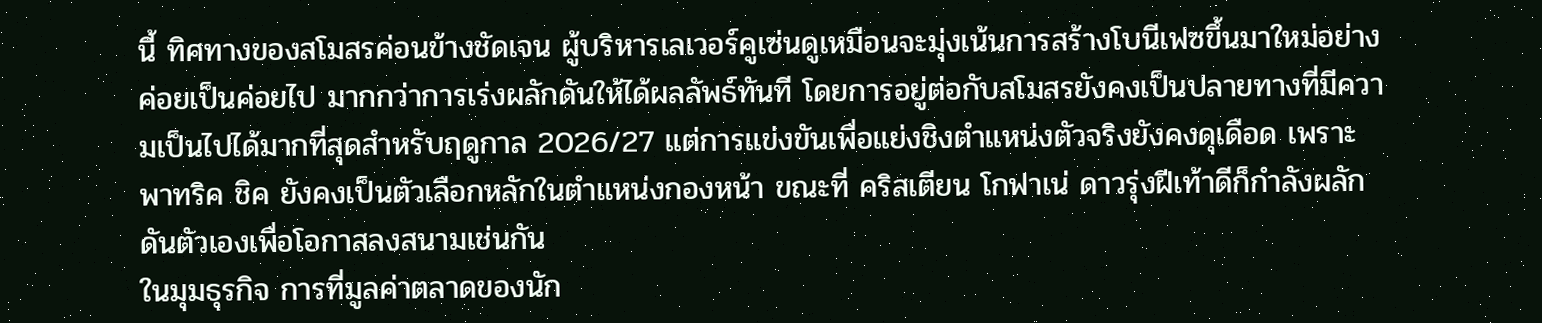นี้ ทิศทางของสโมสรค่อนข้างชัดเจน ผู้บริหารเลเวอร์คูเซ่นดูเหมือนจะมุ่งเน้นการสร้างโบนีเฟซขึ้นมาใหม่อย่างค่อยเป็นค่อยไป มากกว่าการเร่งผลักดันให้ได้ผลลัพธ์ทันที โดยการอยู่ต่อกับสโมสรยังคงเป็นปลายทางที่มีความเป็นไปได้มากที่สุดสำหรับฤดูกาล 2026/27 แต่การแข่งขันเพื่อแย่งชิงตำแหน่งตัวจริงยังคงดุเดือด เพราะพาทริค ชิค ยังคงเป็นตัวเลือกหลักในตำแหน่งกองหน้า ขณะที่ คริสเตียน โกฟาเน่ ดาวรุ่งฝีเท้าดีก็กำลังผลักดันตัวเองเพื่อโอกาสลงสนามเช่นกัน
ในมุมธุรกิจ การที่มูลค่าตลาดของนัก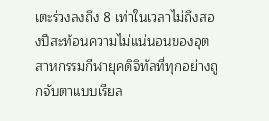เตะร่วงลงถึง 8 เท่าในเวลาไม่ถึงสองปีสะท้อนความไม่แน่นอนของอุตสาหกรรมกีฬายุคดิจิทัลที่ทุกอย่างถูกจับตาแบบเรียล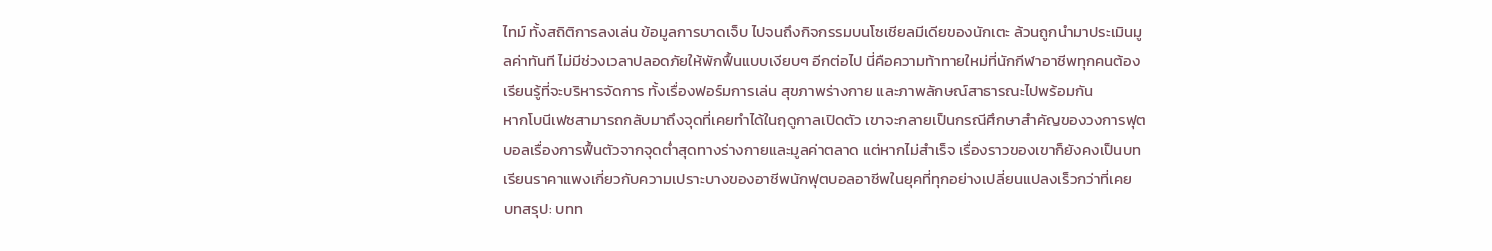ไทม์ ทั้งสถิติการลงเล่น ข้อมูลการบาดเจ็บ ไปจนถึงกิจกรรมบนโซเชียลมีเดียของนักเตะ ล้วนถูกนำมาประเมินมูลค่าทันที ไม่มีช่วงเวลาปลอดภัยให้พักฟื้นแบบเงียบๆ อีกต่อไป นี่คือความท้าทายใหม่ที่นักกีฬาอาชีพทุกคนต้องเรียนรู้ที่จะบริหารจัดการ ทั้งเรื่องฟอร์มการเล่น สุขภาพร่างกาย และภาพลักษณ์สาธารณะไปพร้อมกัน
หากโบนีเฟซสามารถกลับมาถึงจุดที่เคยทำได้ในฤดูกาลเปิดตัว เขาจะกลายเป็นกรณีศึกษาสำคัญของวงการฟุตบอลเรื่องการฟื้นตัวจากจุดต่ำสุดทางร่างกายและมูลค่าตลาด แต่หากไม่สำเร็จ เรื่องราวของเขาก็ยังคงเป็นบทเรียนราคาแพงเกี่ยวกับความเปราะบางของอาชีพนักฟุตบอลอาชีพในยุคที่ทุกอย่างเปลี่ยนแปลงเร็วกว่าที่เคย
บทสรุป: บทท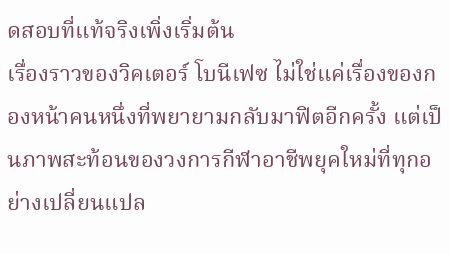ดสอบที่แท้จริงเพิ่งเริ่มต้น
เรื่องราวของวิคเตอร์ โบนีเฟซ ไม่ใช่แค่เรื่องของกองหน้าคนหนึ่งที่พยายามกลับมาฟิตอีกครั้ง แต่เป็นภาพสะท้อนของวงการกีฬาอาชีพยุคใหม่ที่ทุกอย่างเปลี่ยนแปล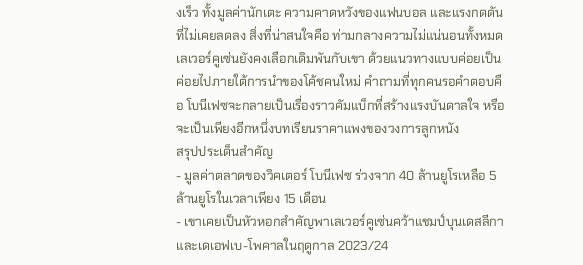งเร็ว ทั้งมูลค่านักเตะ ความคาดหวังของแฟนบอล และแรงกดดันที่ไม่เคยลดลง สิ่งที่น่าสนใจคือ ท่ามกลางความไม่แน่นอนทั้งหมด เลเวอร์คูเซ่นยังคงเลือกเดิมพันกับเขา ด้วยแนวทางแบบค่อยเป็นค่อยไปภายใต้การนำของโค้ชคนใหม่ คำถามที่ทุกคนรอคำตอบคือ โบนีเฟซจะกลายเป็นเรื่องราวคัมแบ็กที่สร้างแรงบันดาลใจ หรือจะเป็นเพียงอีกหนึ่งบทเรียนราคาแพงของวงการลูกหนัง
สรุปประเด็นสำคัญ
- มูลค่าตลาดของวิคเตอร์ โบนีเฟซ ร่วงจาก 40 ล้านยูโรเหลือ 5 ล้านยูโรในเวลาเพียง 15 เดือน
- เขาเคยเป็นหัวหอกสำคัญพาเลเวอร์คูเซ่นคว้าแชมป์บุนเดสลีกาและเดเอฟเบ-โพคาลในฤดูกาล 2023/24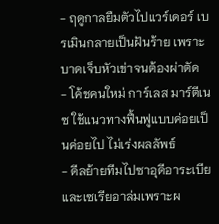- ฤดูกาลยืมตัวไปแวร์เดอร์ เบรเมินกลายเป็นฝันร้าย เพราะบาดเจ็บหัวเข่าจนต้องผ่าตัด
- โค้ชคนใหม่ การ์เลส มาร์ตีเนซ ใช้แนวทางฟื้นฟูแบบค่อยเป็นค่อยไป ไม่เร่งผลลัพธ์
- ดีลย้ายทีมไปซาอุดีอาระเบียและเซเรียอาล่มเพราะผ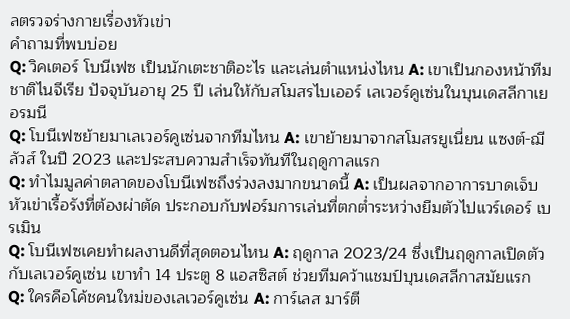ลตรวจร่างกายเรื่องหัวเข่า
คำถามที่พบบ่อย
Q: วิคเตอร์ โบนีเฟซ เป็นนักเตะชาติอะไร และเล่นตำแหน่งไหน A: เขาเป็นกองหน้าทีมชาติไนจีเรีย ปัจจุบันอายุ 25 ปี เล่นให้กับสโมสรไบเออร์ เลเวอร์คูเซ่นในบุนเดสลีกาเยอรมนี
Q: โบนีเฟซย้ายมาเลเวอร์คูเซ่นจากทีมไหน A: เขาย้ายมาจากสโมสรยูเนี่ยน แซงต์-ฌีลัวส์ ในปี 2023 และประสบความสำเร็จทันทีในฤดูกาลแรก
Q: ทำไมมูลค่าตลาดของโบนีเฟซถึงร่วงลงมากขนาดนี้ A: เป็นผลจากอาการบาดเจ็บหัวเข่าเรื้อรังที่ต้องผ่าตัด ประกอบกับฟอร์มการเล่นที่ตกต่ำระหว่างยืมตัวไปแวร์เดอร์ เบรเมิน
Q: โบนีเฟซเคยทำผลงานดีที่สุดตอนไหน A: ฤดูกาล 2023/24 ซึ่งเป็นฤดูกาลเปิดตัวกับเลเวอร์คูเซ่น เขาทำ 14 ประตู 8 แอสซิสต์ ช่วยทีมคว้าแชมป์บุนเดสลีกาสมัยแรก
Q: ใครคือโค้ชคนใหม่ของเลเวอร์คูเซ่น A: การ์เลส มาร์ตี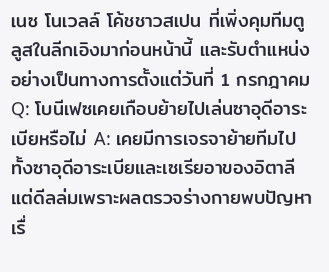เนซ โนเวลล์ โค้ชชาวสเปน ที่เพิ่งคุมทีมตูลูสในลีกเอิงมาก่อนหน้านี้ และรับตำแหน่งอย่างเป็นทางการตั้งแต่วันที่ 1 กรกฎาคม
Q: โบนีเฟซเคยเกือบย้ายไปเล่นซาอุดีอาระเบียหรือไม่ A: เคยมีการเจรจาย้ายทีมไปทั้งซาอุดีอาระเบียและเซเรียอาของอิตาลี แต่ดีลล่มเพราะผลตรวจร่างกายพบปัญหาเรื่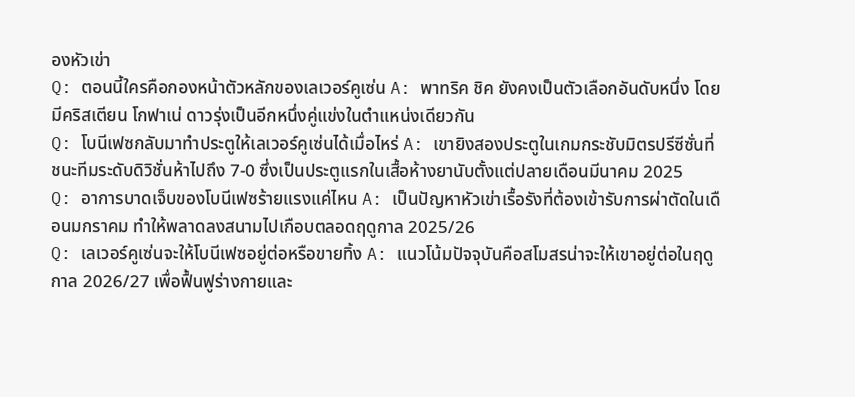องหัวเข่า
Q: ตอนนี้ใครคือกองหน้าตัวหลักของเลเวอร์คูเซ่น A: พาทริค ชิค ยังคงเป็นตัวเลือกอันดับหนึ่ง โดยมีคริสเตียน โกฟาเน่ ดาวรุ่งเป็นอีกหนึ่งคู่แข่งในตำแหน่งเดียวกัน
Q: โบนีเฟซกลับมาทำประตูให้เลเวอร์คูเซ่นได้เมื่อไหร่ A: เขายิงสองประตูในเกมกระชับมิตรปรีซีซั่นที่ชนะทีมระดับดิวิชั่นห้าไปถึง 7-0 ซึ่งเป็นประตูแรกในเสื้อห้างยานับตั้งแต่ปลายเดือนมีนาคม 2025
Q: อาการบาดเจ็บของโบนีเฟซร้ายแรงแค่ไหน A: เป็นปัญหาหัวเข่าเรื้อรังที่ต้องเข้ารับการผ่าตัดในเดือนมกราคม ทำให้พลาดลงสนามไปเกือบตลอดฤดูกาล 2025/26
Q: เลเวอร์คูเซ่นจะให้โบนีเฟซอยู่ต่อหรือขายทิ้ง A: แนวโน้มปัจจุบันคือสโมสรน่าจะให้เขาอยู่ต่อในฤดูกาล 2026/27 เพื่อฟื้นฟูร่างกายและ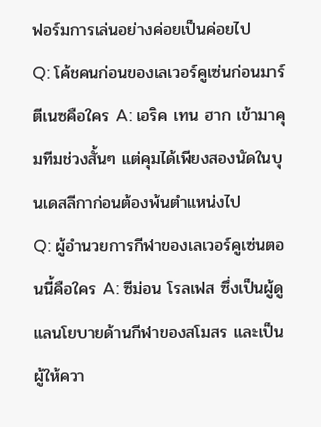ฟอร์มการเล่นอย่างค่อยเป็นค่อยไป
Q: โค้ชคนก่อนของเลเวอร์คูเซ่นก่อนมาร์ตีเนซคือใคร A: เอริค เทน ฮาก เข้ามาคุมทีมช่วงสั้นๆ แต่คุมได้เพียงสองนัดในบุนเดสลีกาก่อนต้องพ้นตำแหน่งไป
Q: ผู้อำนวยการกีฬาของเลเวอร์คูเซ่นตอนนี้คือใคร A: ซีม่อน โรลเฟส ซึ่งเป็นผู้ดูแลนโยบายด้านกีฬาของสโมสร และเป็นผู้ให้ควา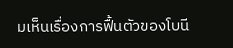มเห็นเรื่องการฟื้นตัวของโบนี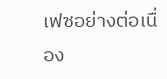เฟซอย่างต่อเนื่อง